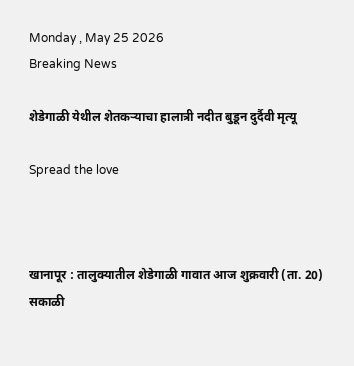Monday , May 25 2026
Breaking News

शेडेगाळी येथील शेतकऱ्याचा हालात्री नदीत बुडून दुर्दैवी मृत्यू

Spread the love



खानापूर : तालुक्यातील शेडेगाळी गावात आज शुक्रवारी (ता. 20) सकाळी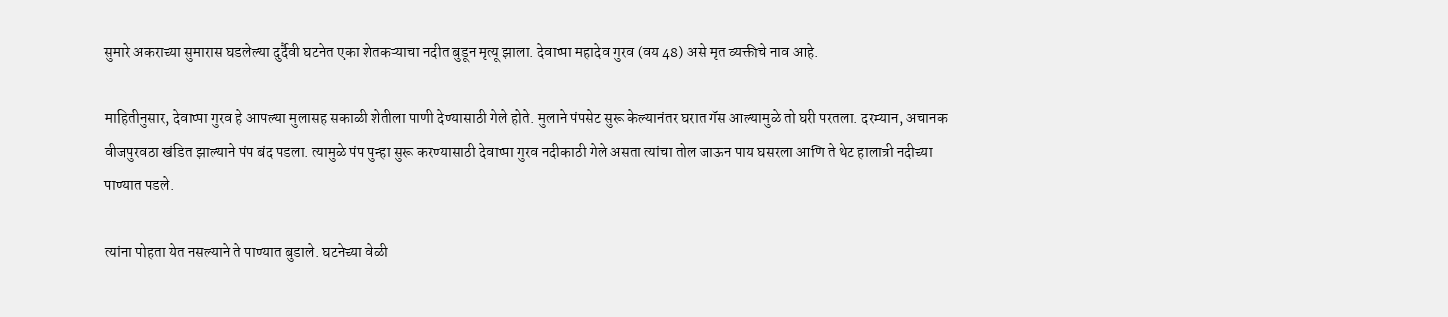सुमारे अकराच्या सुमारास घडलेल्या दुर्दैवी घटनेत एका शेतकऱ्याचा नदीत बुडून मृत्यू झाला. देवाप्पा महादेव गुरव (वय 48) असे मृत व्यक्तीचे नाव आहे.

माहितीनुसार, देवाप्पा गुरव हे आपल्या मुलासह सकाळी शेतीला पाणी देण्यासाठी गेले होते. मुलाने पंपसेट सुरू केल्यानंतर घरात गॅस आल्यामुळे तो घरी परतला. दरम्यान, अचानक वीजपुरवठा खंडित झाल्याने पंप बंद पडला. त्यामुळे पंप पुन्हा सुरू करण्यासाठी देवाप्पा गुरव नदीकाठी गेले असता त्यांचा तोल जाऊन पाय घसरला आणि ते थेट हालात्री नदीच्या पाण्यात पडले.

त्यांना पोहता येत नसल्याने ते पाण्यात बुडाले. घटनेच्या वेळी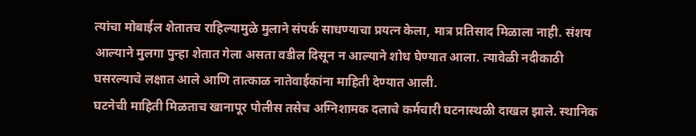त्यांचा मोबाईल शेतातच राहिल्यामुळे मुलाने संपर्क साधण्याचा प्रयत्न केला, मात्र प्रतिसाद मिळाला नाही. संशय आल्याने मुलगा पुन्हा शेतात गेला असता वडील दिसून न आल्याने शोध घेण्यात आला. त्यावेळी नदीकाठी घसरल्याचे लक्षात आले आणि तात्काळ नातेवाईकांना माहिती देण्यात आली.
घटनेची माहिती मिळताच खानापूर पोलीस तसेच अग्निशामक दलाचे कर्मचारी घटनास्थळी दाखल झाले. स्थानिक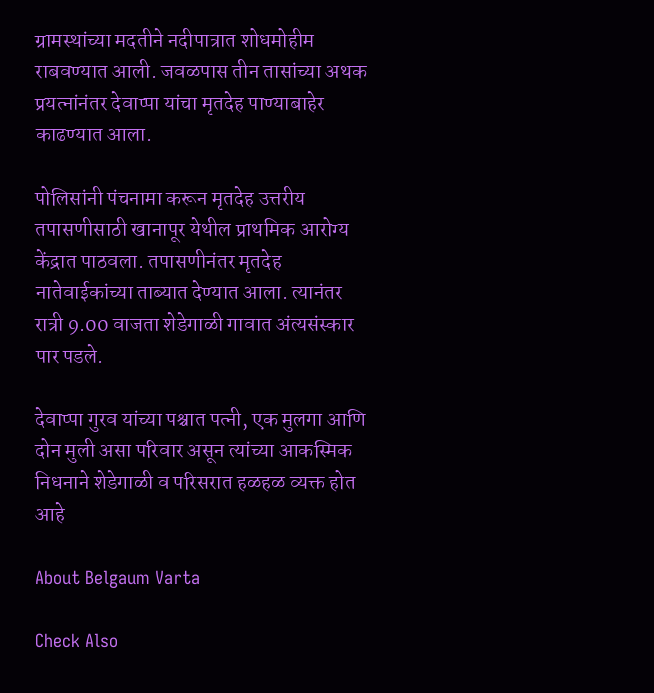ग्रामस्थांच्या मदतीने नदीपात्रात शोधमोहीम राबवण्यात आली. जवळपास तीन तासांच्या अथक प्रयत्नांनंतर देवाप्पा यांचा मृतदेह पाण्याबाहेर काढण्यात आला.

पोलिसांनी पंचनामा करून मृतदेह उत्तरीय तपासणीसाठी खानापूर येथील प्राथमिक आरोग्य केंद्रात पाठवला. तपासणीनंतर मृतदेह नातेवाईकांच्या ताब्यात देण्यात आला. त्यानंतर रात्री 9.00 वाजता शेडेगाळी गावात अंत्यसंस्कार पार पडले.

देवाप्पा गुरव यांच्या पश्चात पत्नी, एक मुलगा आणि दोन मुली असा परिवार असून त्यांच्या आकस्मिक निधनाने शेडेगाळी व परिसरात हळहळ व्यक्त होत आहे

About Belgaum Varta

Check Also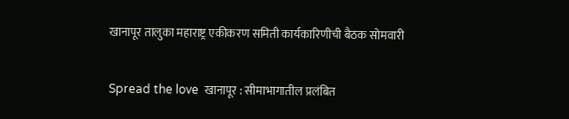खानापूर तालुका महाराष्ट्र एकीकरण समिती कार्यकारिणीची बैठक सोमवारी

Spread the love  खानापूर : सीमाभागातील प्रलंबित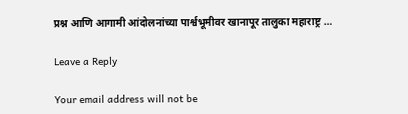प्रश्न आणि आगामी आंदोलनांच्या पार्श्वभूमीवर खानापूर तालुका महाराष्ट्र …

Leave a Reply

Your email address will not be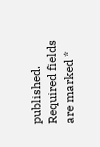published. Required fields are marked *